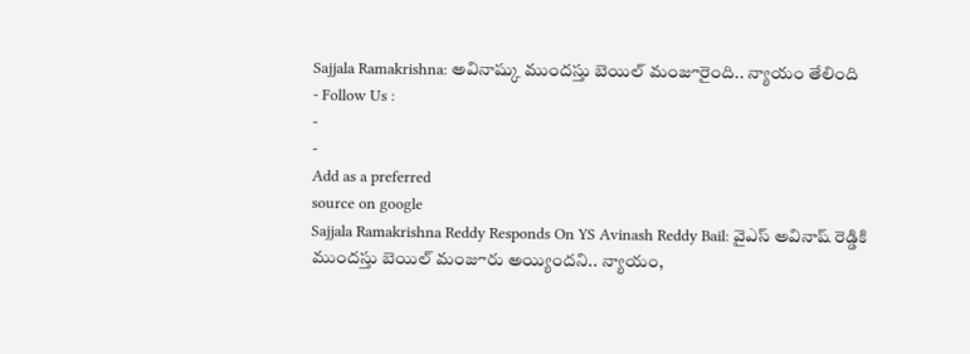Sajjala Ramakrishna: అవినాష్కు ముందస్తు బెయిల్ మంజూరైంది.. న్యాయం తేలింది
- Follow Us :
-
-
Add as a preferred
source on google
Sajjala Ramakrishna Reddy Responds On YS Avinash Reddy Bail: వైఎస్ అవినాష్ రెడ్డికి ముందస్తు బెయిల్ మంజూరు అయ్యిందని.. న్యాయం,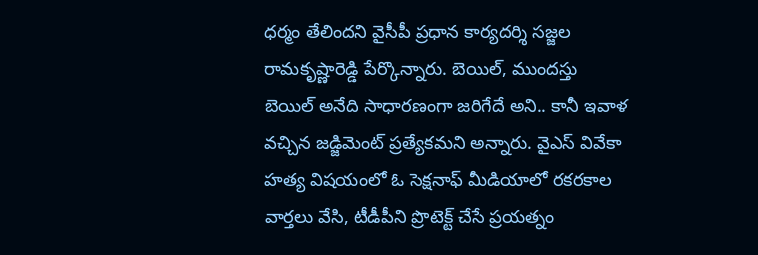ధర్మం తేలిందని వైసీపీ ప్రధాన కార్యదర్శి సజ్జల రామకృష్ణారెడ్డి పేర్కొన్నారు. బెయిల్, ముందస్తు బెయిల్ అనేది సాధారణంగా జరిగేదే అని.. కానీ ఇవాళ వచ్చిన జడ్జిమెంట్ ప్రత్యేకమని అన్నారు. వైఎస్ వివేకా హత్య విషయంలో ఓ సెక్షనాఫ్ మీడియాలో రకరకాల వార్తలు వేసి, టీడీపీని ప్రొటెక్ట్ చేసే ప్రయత్నం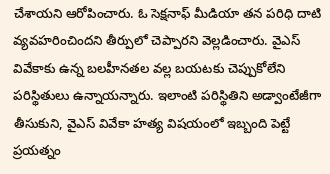చేశాయని ఆరోపించారు. ఓ సెక్షనాఫ్ మీడియా తన పరిధి దాటి వ్యవహరించిందని తీర్పులో చెప్పారని వెల్లడించారు. వైఎస్ వివేకాకు ఉన్న బలహీనతల వల్ల బయటకు చెప్పుకోలేని పరిస్థితులు ఉన్నాయన్నారు. ఇలాంటి పరిస్థితిని అడ్వాంటేజీగా తీసుకుని, వైఎస్ వివేకా హత్య విషయంలో ఇబ్బంది పెట్టే ప్రయత్నం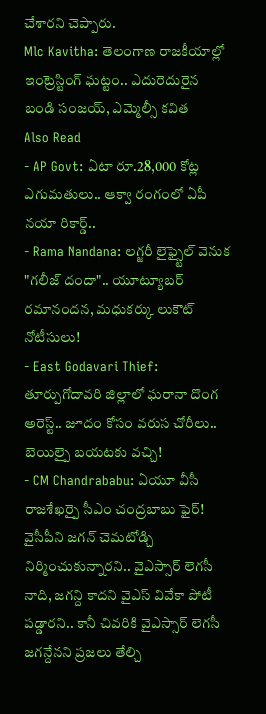చేశారని చెప్పారు.
Mlc Kavitha: తెలంగాణ రాజకీయాల్లో ఇంట్రెస్టింగ్ ఘట్టం.. ఎదురెదురైన బండి సంజయ్, ఎమ్మెల్సీ కవిత
Also Read
- AP Govt: ఏటా రూ.28,000 కోట్ల ఎగుమతులు.. ఆక్వా రంగంలో ఏపీ నయా రికార్డ్..
- Rama Nandana: లగ్జరీ లైఫ్స్టైల్ వెనుక "గలీజ్ దందా".. యూట్యూబర్ రమానందన, మధుకర్కు లుకౌట్ నోటీసులు!
- East Godavari Thief: తూర్పుగోదావరి జిల్లాలో ఘరానా దొంగ అరెస్ట్.. జూదం కోసం వరుస చోరీలు.. బెయిల్పై బయటకు వచ్చి!
- CM Chandrababu: ఏయూ వీసీ రాజశేఖర్పై సీఎం చంద్రబాబు ఫైర్!
వైసీపీని జగన్ చెమటోడ్చి నిర్మించుకున్నారని.. వైఎస్సార్ లెగసీ నాది, జగన్ది కాదని వైఎస్ వివేకా పోటీ పడ్డారని.. కానీ చివరికి వైఎస్సార్ లెగసీ జగన్దేనని ప్రజలు తేల్చి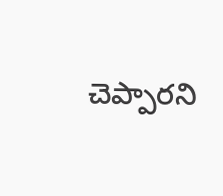చెప్పారని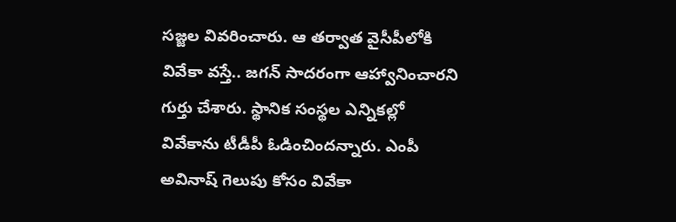సజ్జల వివరించారు. ఆ తర్వాత వైసీపీలోకి వివేకా వస్తే.. జగన్ సాదరంగా ఆహ్వానించారని గుర్తు చేశారు. స్థానిక సంస్థల ఎన్నికల్లో వివేకాను టీడీపీ ఓడించిందన్నారు. ఎంపీ అవినాష్ గెలుపు కోసం వివేకా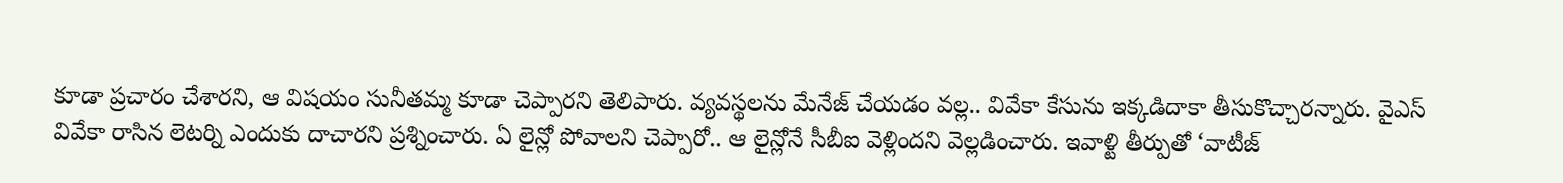కూడా ప్రచారం చేశారని, ఆ విషయం సునీతమ్మ కూడా చెప్పారని తెలిపారు. వ్యవస్థలను మేనేజ్ చేయడం వల్ల.. వివేకా కేసును ఇక్కడిదాకా తీసుకొచ్చారన్నారు. వైఎస్ వివేకా రాసిన లెటర్ని ఎందుకు దాచారని ప్రశ్నించారు. ఏ లైన్లో పోవాలని చెప్పారో.. ఆ లైన్లోనే సీబీఐ వెళ్లిందని వెల్లడించారు. ఇవాళ్టి తీర్పుతో ‘వాటీజ్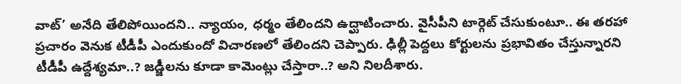వాట్’ అనేది తేలిపోయిందని.. న్యాయం, ధర్మం తేలిందని ఉద్ఘాటించారు. వైసీపీని టార్గెట్ చేసుకుంటూ.. ఈ తరహా ప్రచారం వెనుక టీడీపీ ఎందుకుందో విచారణలో తేలిందని చెప్పారు. ఢిల్లీ పెద్దలు కోర్టులను ప్రభావితం చేస్తున్నారని టీడీపీ ఉద్దేశ్యమా..? జడ్జీలను కూడా కామెంట్లు చేస్తారా..? అని నిలదీశారు.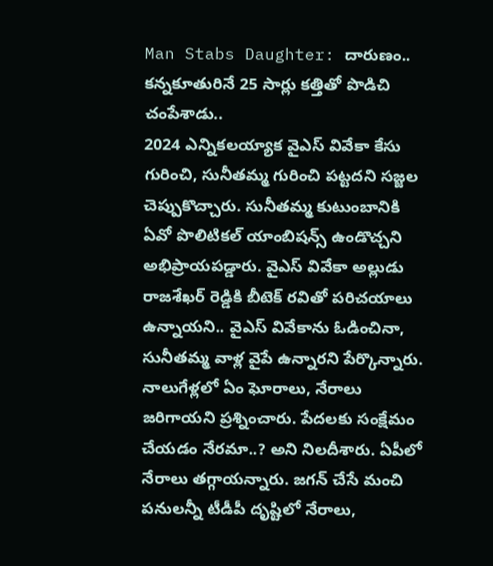Man Stabs Daughter: దారుణం.. కన్నకూతురినే 25 సార్లు కత్తితో పొడిచి చంపేశాడు..
2024 ఎన్నికలయ్యాక వైఎస్ వివేకా కేసు గురించి, సునీతమ్మ గురించి పట్టదని సజ్జల చెప్పుకొచ్చారు. సునీతమ్మ కుటుంబానికి ఏవో పొలిటికల్ యాంబిషన్స్ ఉండొచ్చని అభిప్రాయపడ్డారు. వైఎస్ వివేకా అల్లుడు రాజశేఖర్ రెడ్డికి బీటెక్ రవితో పరిచయాలు ఉన్నాయని.. వైఎస్ వివేకాను ఓడించినా, సునీతమ్మ వాళ్ల వైపే ఉన్నారని పేర్కొన్నారు. నాలుగేళ్లలో ఏం ఘోరాలు, నేరాలు జరిగాయని ప్రశ్నించారు. పేదలకు సంక్షేమం చేయడం నేరమా..? అని నిలదీశారు. ఏపీలో నేరాలు తగ్గాయన్నారు. జగన్ చేసే మంచి పనులన్నీ టీడీపీ దృష్టిలో నేరాలు,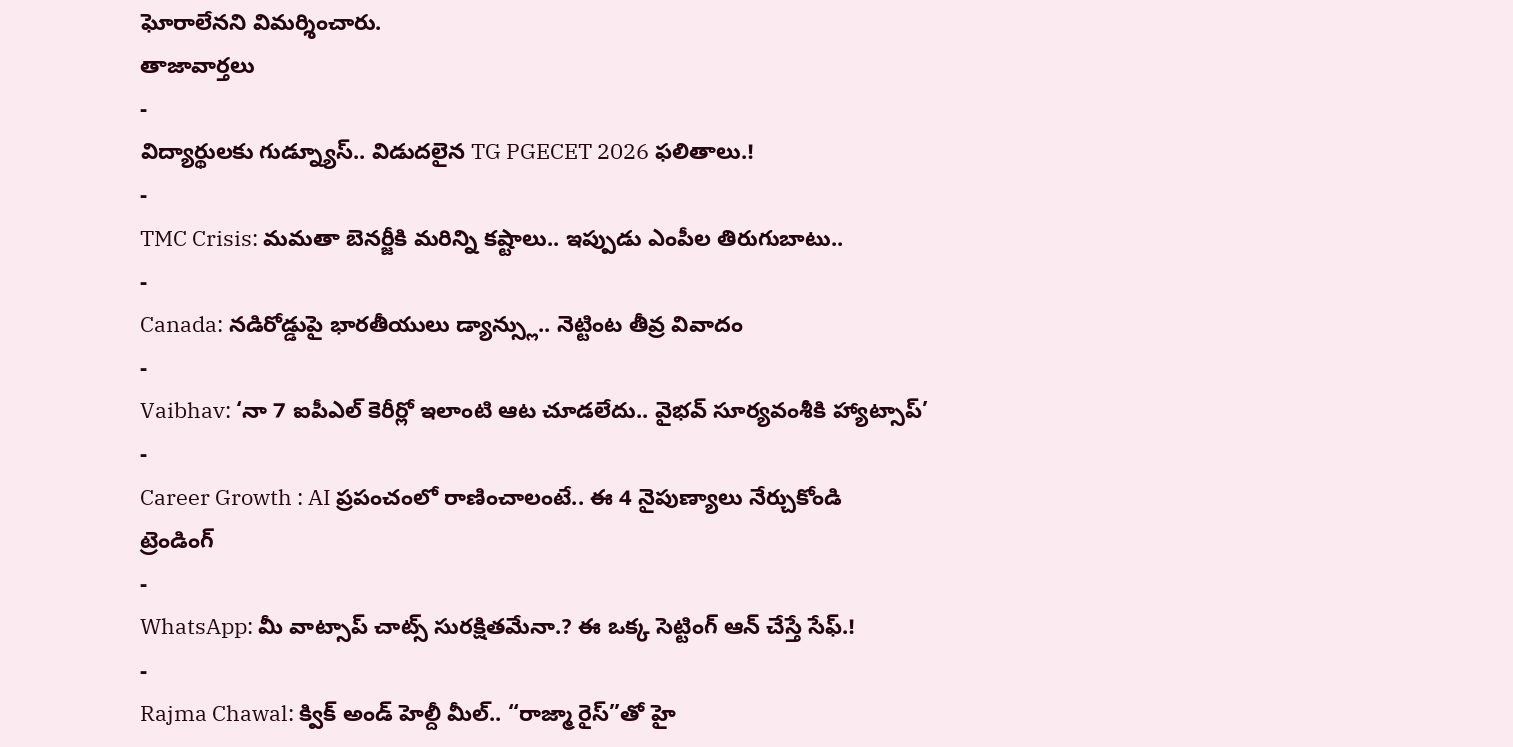ఘోరాలేనని విమర్శించారు.
తాజావార్తలు
-
విద్యార్థులకు గుడ్న్యూస్.. విడుదలైన TG PGECET 2026 ఫలితాలు.!
-
TMC Crisis: మమతా బెనర్జీకి మరిన్ని కష్టాలు.. ఇప్పుడు ఎంపీల తిరుగుబాటు..
-
Canada: నడిరోడ్డుపై భారతీయులు డ్యాన్స్లు.. నెట్టింట తీవ్ర వివాదం
-
Vaibhav: ‘నా 7 ఐపీఎల్ కెరీర్లో ఇలాంటి ఆట చూడలేదు.. వైభవ్ సూర్యవంశీకి హ్యాట్సాప్’
-
Career Growth : AI ప్రపంచంలో రాణించాలంటే.. ఈ 4 నైపుణ్యాలు నేర్చుకోండి
ట్రెండింగ్
-
WhatsApp: మీ వాట్సాప్ చాట్స్ సురక్షితమేనా.? ఈ ఒక్క సెట్టింగ్ ఆన్ చేస్తే సేఫ్.!
-
Rajma Chawal: క్విక్ అండ్ హెల్దీ మీల్.. “రాజ్మా రైస్”తో హై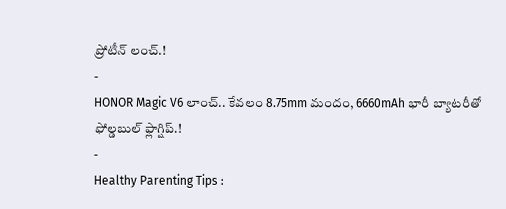ప్రోటీన్ లంచ్.!
-
HONOR Magic V6 లాంచ్.. కేవలం 8.75mm మందం, 6660mAh భారీ బ్యాటరీతో ఫోల్డబుల్ ఫ్లాగ్షిప్.!
-
Healthy Parenting Tips :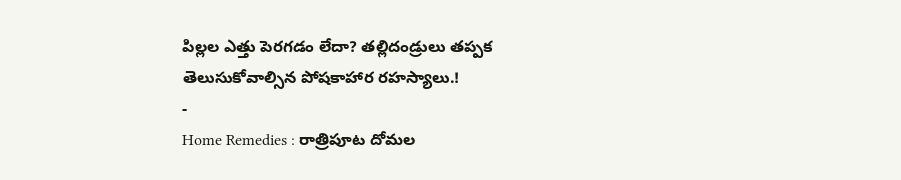పిల్లల ఎత్తు పెరగడం లేదా? తల్లిదండ్రులు తప్పక తెలుసుకోవాల్సిన పోషకాహార రహస్యాలు.!
-
Home Remedies : రాత్రిపూట దోమల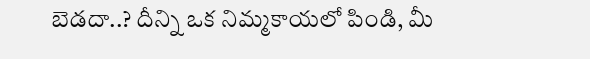బెడదా..? దీన్ని ఒక నిమ్మకాయలో పిండి, మీ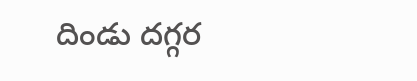దిండు దగ్గర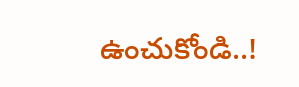ఉంచుకోండి..!